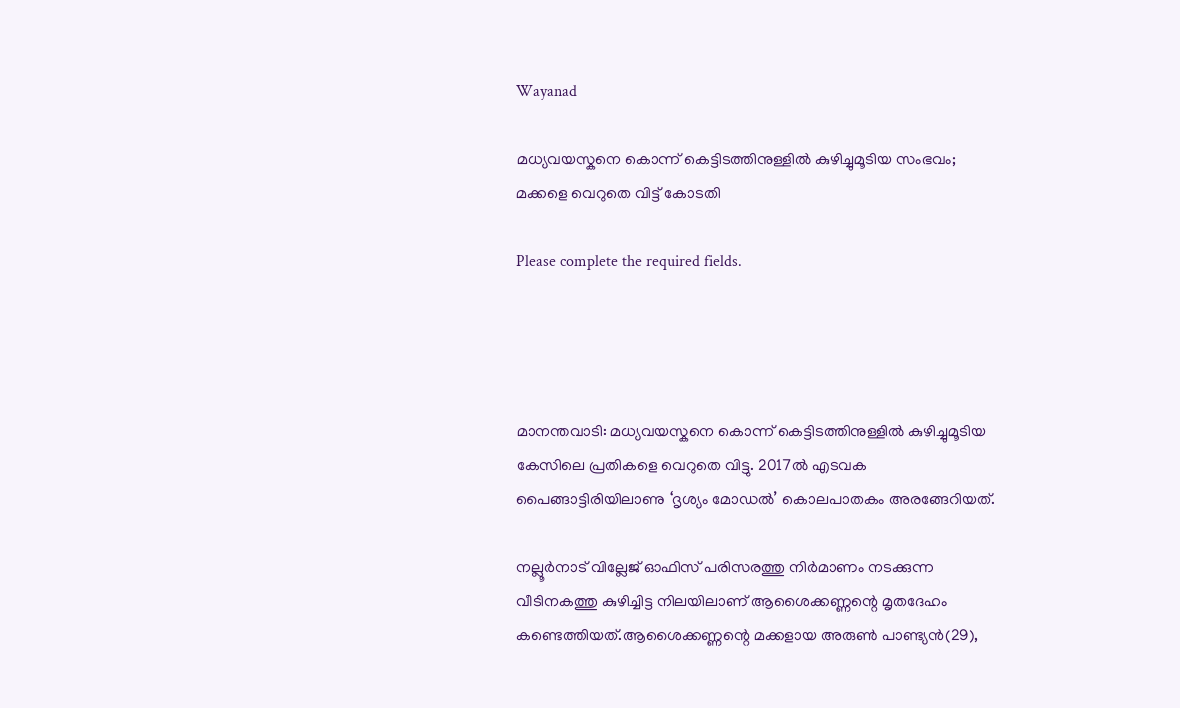Wayanad

മധ്യവയസ്കനെ കൊന്ന് കെട്ടിടത്തിനുള്ളിൽ കുഴിച്ചുമൂടിയ സംഭവം; മക്കളെ വെറുതെ വിട്ട് കോടതി

Please complete the required fields.




മാനന്തവാടി: മധ്യവയസ്കനെ കൊന്ന് കെട്ടിടത്തിനുള്ളിൽ കുഴിച്ചുമൂടിയ കേസിലെ പ്രതികളെ വെറുതെ വിട്ടു. 2017ൽ എടവക പൈങ്ങാട്ടിരിയിലാണു ‘ദൃശ്യം മോഡൽ’ കൊലപാതകം അരങ്ങേറിയത്.

നല്ലൂർനാട് വില്ലേജ് ഓഫിസ് പരിസരത്തു നിർമാണം നടക്കുന്ന വീടിനകത്തു കുഴിച്ചിട്ട നിലയിലാണ് ആശൈക്കണ്ണന്റെ മൃതദേഹം കണ്ടെത്തിയത്.ആശൈക്കണ്ണന്റെ മക്കളായ അരുണ്‍ പാണ്ട്യന്‍(29),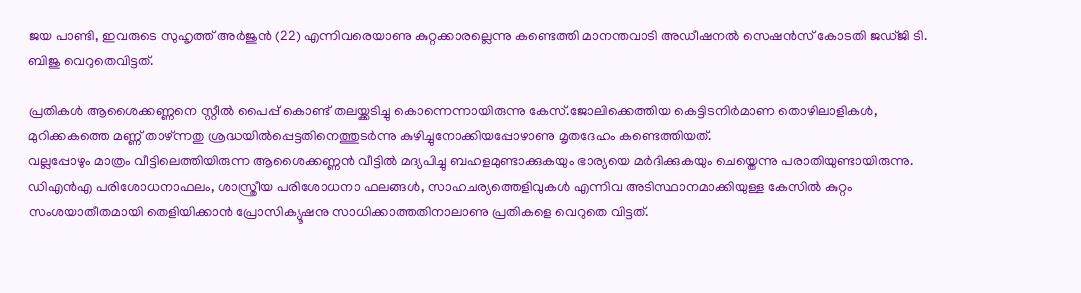ജയ പാണ്ടി, ഇവരുടെ സുഹൃത്ത് അര്‍ജുന്‍ (22) എന്നിവരെയാണു കുറ്റക്കാരല്ലെന്നു കണ്ടെത്തി മാനന്തവാടി അഡീഷനല്‍ സെഷന്‍സ് കോടതി ജഡ്ജി ടി. ബിജു വെറുതെവിട്ടത്.

പ്രതികള്‍ ആശൈക്കണ്ണനെ സ്റ്റീല്‍ പൈപ്പ് കൊണ്ട് തലയ്ക്കടിച്ചു കൊന്നെന്നായിരുന്നു കേസ്.ജോലിക്കെത്തിയ കെട്ടിടനിർമാണ തൊഴിലാളികൾ, മുറിക്കകത്തെ മണ്ണ് താഴ്‌ന്നതു ശ്രദ്ധയിൽപ്പെട്ടതിനെത്തുടർന്നു കുഴിച്ചുനോക്കിയപ്പോഴാണു മൃതദേഹം കണ്ടെത്തിയത്.
വല്ലപ്പോഴും മാത്രം വീട്ടിലെത്തിയിരുന്ന ആശൈക്കണ്ണൻ വീട്ടിൽ മദ്യപിച്ചു ബഹളമുണ്ടാക്കുകയും ഭാര്യയെ മർദിക്കുകയും ചെയ്തെന്നു പരാതിയുണ്ടായിരുന്നു. ഡിഎൻഎ പരിശോധനാഫലം, ശാസ്ത്രീയ പരിശോധനാ ഫലങ്ങൾ, സാഹചര്യത്തെളിവുകൾ എന്നിവ അടിസ്ഥാനമാക്കിയുള്ള കേസിൽ കുറ്റം സംശയാതീതമായി തെളിയിക്കാൻ പ്രോസിക്യൂഷനു സാധിക്കാത്തതിനാലാണു പ്രതികളെ വെറുതെ വിട്ടത്.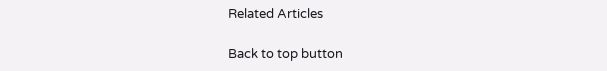Related Articles

Back to top button